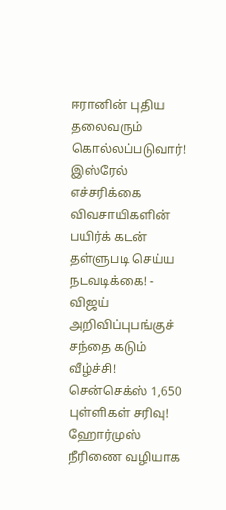ஈரானின் புதிய தலைவரும் கொல்லப்படுவார்! இஸ்ரேல் எச்சரிக்கை விவசாயிகளின் பயிர்க் கடன் தள்ளுபடி செய்ய நடவடிக்கை! - விஜய் அறிவிப்புபங்குச் சந்தை கடும் வீழ்ச்சி! சென்செக்ஸ் 1,650 புள்ளிகள் சரிவு! ஹோர்முஸ் நீரிணை வழியாக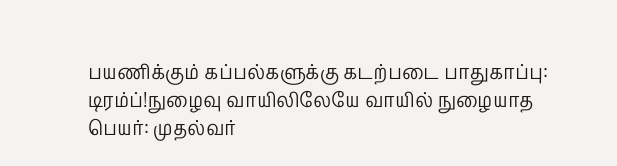பயணிக்கும் கப்பல்களுக்கு கடற்படை பாதுகாப்பு: டிரம்ப்!நுழைவு வாயிலிலேயே வாயில் நுழையாத பெயர்: முதல்வர்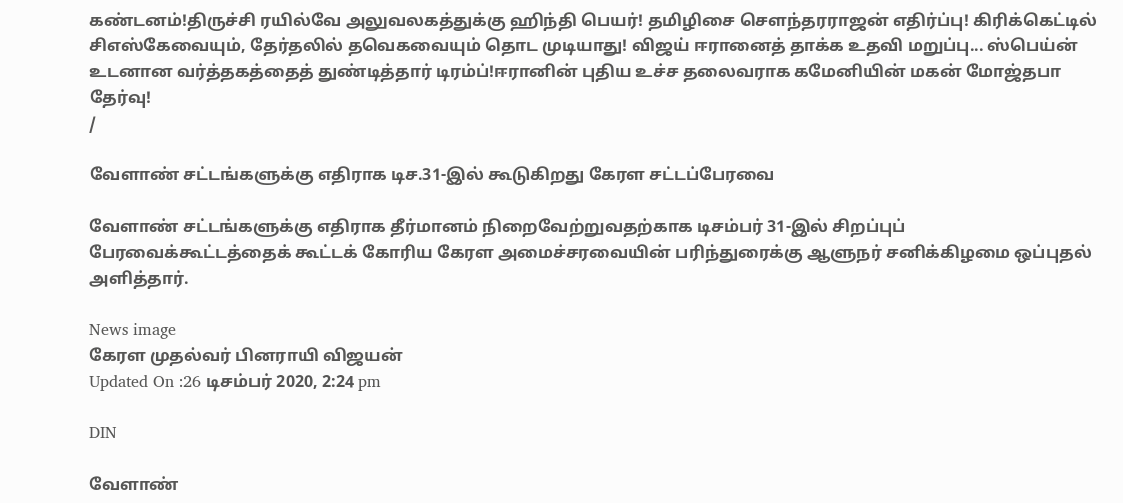கண்டனம்!திருச்சி ரயில்வே அலுவலகத்துக்கு ஹிந்தி பெயர்! தமிழிசை செளந்தரராஜன் எதிர்ப்பு! கிரிக்கெட்டில் சிஎஸ்கேவையும், தேர்தலில் தவெகவையும் தொட முடியாது! விஜய் ஈரானைத் தாக்க உதவி மறுப்பு... ஸ்பெய்ன் உடனான வர்த்தகத்தைத் துண்டித்தார் டிரம்ப்!ஈரானின் புதிய உச்ச தலைவராக கமேனியின் மகன் மோஜ்தபா தேர்வு!
/

வேளாண் சட்டங்களுக்கு எதிராக டிச.31-இல் கூடுகிறது கேரள சட்டப்பேரவை

வேளாண் சட்டங்களுக்கு எதிராக தீர்மானம் நிறைவேற்றுவதற்காக டிசம்பர் 31-இல் சிறப்புப் பேரவைக்கூட்டத்தைக் கூட்டக் கோரிய கேரள அமைச்சரவையின் பரிந்துரைக்கு ஆளுநர் சனிக்கிழமை ஒப்புதல் அளித்தார்.

News image
கேரள முதல்வர் பினராயி விஜயன்
Updated On :26 டிசம்பர் 2020, 2:24 pm

DIN

வேளாண்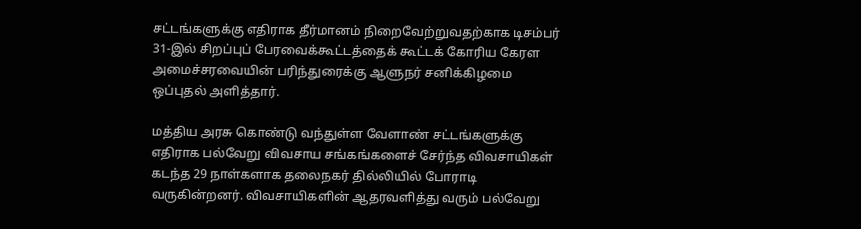சட்டங்களுக்கு எதிராக தீர்மானம் நிறைவேற்றுவதற்காக டிசம்பர் 31-இல் சிறப்புப் பேரவைக்கூட்டத்தைக் கூட்டக் கோரிய கேரள அமைச்சரவையின் பரிந்துரைக்கு ஆளுநர் சனிக்கிழமை ஒப்புதல் அளித்தார்.

மத்திய அரசு கொண்டு வந்துள்ள வேளாண் சட்டங்களுக்கு எதிராக பல்வேறு விவசாய சங்கங்களைச் சேர்ந்த விவசாயிகள் கடந்த 29 நாள்களாக தலைநகர் தில்லியில் போராடி வருகின்றனர். விவசாயிகளின் ஆதரவளித்து வரும் பல்வேறு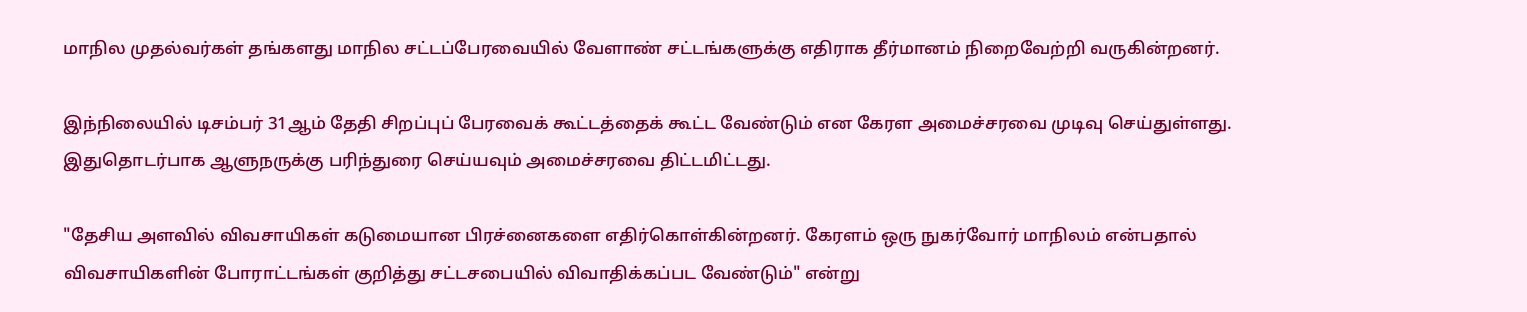மாநில முதல்வர்கள் தங்களது மாநில சட்டப்பேரவையில் வேளாண் சட்டங்களுக்கு எதிராக தீர்மானம் நிறைவேற்றி வருகின்றனர்.

இந்நிலையில் டிசம்பர் 31ஆம் தேதி சிறப்புப் பேரவைக் கூட்டத்தைக் கூட்ட வேண்டும் என கேரள அமைச்சரவை முடிவு செய்துள்ளது. இதுதொடர்பாக ஆளுநருக்கு பரிந்துரை செய்யவும் அமைச்சரவை திட்டமிட்டது.

"தேசிய அளவில் விவசாயிகள் கடுமையான பிரச்னைகளை எதிர்கொள்கின்றனர். கேரளம் ஒரு நுகர்வோர் மாநிலம் என்பதால் விவசாயிகளின் போராட்டங்கள் குறித்து சட்டசபையில் விவாதிக்கப்பட வேண்டும்" என்று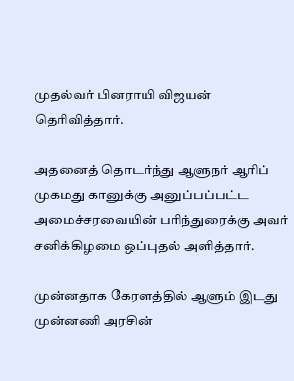முதல்வர் பினராயி விஜயன் தெரிவித்தார்.

அதனைத் தொடர்ந்து ஆளுநர் ஆரிப் முகமது கானுக்கு அனுப்பப்பட்ட அமைச்சரவையின் பரிந்துரைக்கு அவர் சனிக்கிழமை ஒப்புதல் அளித்தார்.

முன்னதாக கேரளத்தில் ஆளும் இடது முன்னணி அரசின்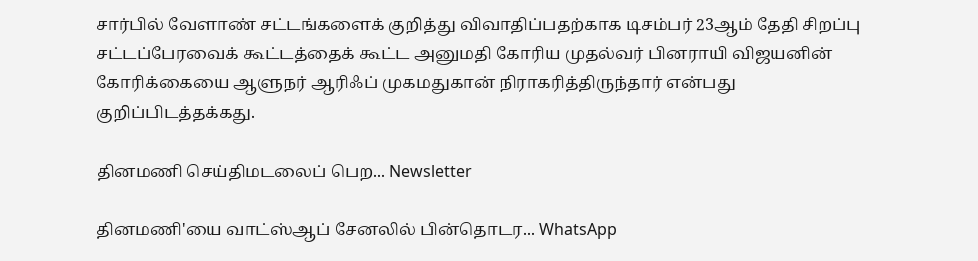சார்பில் வேளாண் சட்டங்களைக் குறித்து விவாதிப்பதற்காக டிசம்பர் 23ஆம் தேதி சிறப்பு சட்டப்பேரவைக் கூட்டத்தைக் கூட்ட அனுமதி கோரிய முதல்வர் பினராயி விஜயனின் கோரிக்கையை ஆளுநர் ஆரிஃப் முகமதுகான் நிராகரித்திருந்தார் என்பது குறிப்பிடத்தக்கது.

தினமணி செய்திமடலைப் பெற... Newsletter

தினமணி'யை வாட்ஸ்ஆப் சேனலில் பின்தொடர... WhatsApp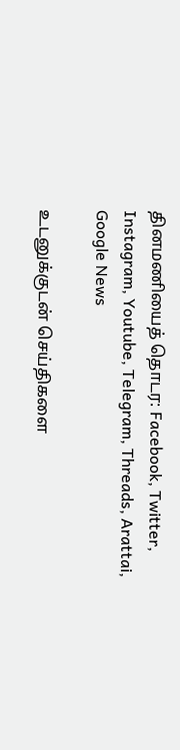தினமணியைத் தொடர: Facebook, Twitter, Instagram, Youtube, Telegram, Threads, Arattai, Google News

உடனுக்குடன் செய்திகளை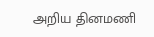அறிய தினமணி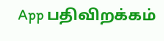App பதிவிறக்கம்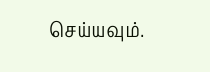செய்யவும்.